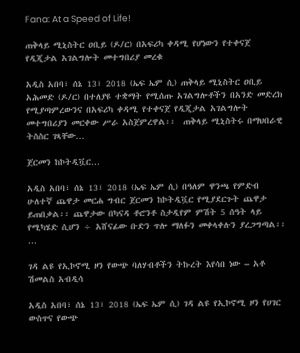Fana: At a Speed of Life!

ጠቅላይ ሚኒስትር ዐቢይ (ዶ/ር) በአፍሪካ ቀዳሚ የሆነውን የተቀናጀ የዲጂታል አገልግሎት መተግበሪያ መረቁ

አዲስ አበባ፣ ሰኔ 13፣ 2018 (ኤፍ ኤም ሲ) ጠቅላይ ሚኒስትር ዐቢይ አሕመድ (ዶ/ር) በተለያዩ ተቋማት የሚሰጡ አገልግሎቶችን በአንድ መድረክ የሚያጣምረውንና በአፍሪካ ቀዳሚ የተቀናጀ የዲጂታል አገልግሎት መተግበሪያን መርቀው ሥራ አስጀምረዋል፡፡  ጠቅላይ ሚኒስትሩ በማህበራዊ ትስስር ገጻቸው…

ጀርመን ከኮትዲቯር…

አዲስ አበባ፣ ሰኔ 13፣ 2018 (ኤፍ ኤም ሲ) በዓለም ዋንጫ የምድብ ሁለተኛ ጨዋታ መርሐ ግብር ጀርመን ከኮትዲቯር የሚያደርጉት ጨዋታ ይጠበቃል፡፡ ጨዋታው በካናዳ ቶሮንቶ ስታዲየም ምሽት 5 ሰዓት ላይ የሚካሄድ ሲሆን ÷ አሸናፊው ቡድን ጥሎ ማለፉን መቀላቀሉን ያረጋግጣል፡፡…

ገዳ ልዩ የኢኮኖሚ ዞን የውጭ ባለሃብቶችን ትኩረት እየሳበ ነው – አቶ ሽመልስ አብዲሳ

አዲስ አበባ፣ ሰኔ 13፣ 2018 (ኤፍ ኤም ሲ) ገዳ ልዩ የኢኮኖሚ ዞን የሀገር ውስጥና የውጭ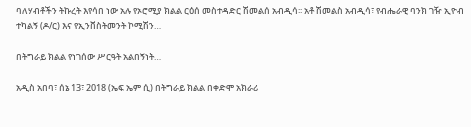ባለሃብቶችን ትኩረት እየሳበ ነው አሉ የኦሮሚያ ክልል ርዕሰ መስተዳድር ሽመልሰ አብዲሳ፡፡ አቶ ሽመልስ አብዲሳ፣ የብሔራዊ ባንክ ገዥ ኢዮብ ተካልኝ (ዶ/ር) እና የኢንቨስትመንት ኮሚሽን…

በትግራይ ክልል የነገሰው ሥርዓት አልበኝነት…

አዲስ አበባ፣ ሰኔ 13፣ 2018 (ኤፍ ኤም ሲ) በትግራይ ክልል በቀድሞ አክራሪ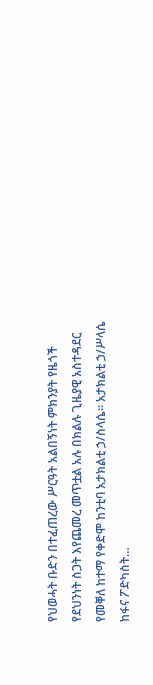የህወሓት ቡድን በተፈጠረው ሥርዓት አልበኝነት ምክንያት የዜጎች የደህንነት ስጋት እየጨመረ መጥቷል አሉ በክልሉ ጊዜያዊ አስተዳደር የመቐለ ከተማ የቀድሞ ከንቲባ አታክልቲ ኃ/ስላሴ። አታክልቲ ኃ/ሥላሴ ከፋና ፖድካስት…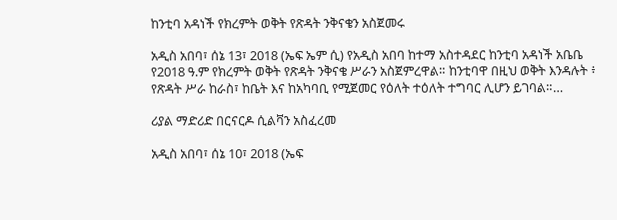ከንቲባ አዳነች የክረምት ወቅት የጽዳት ንቅናቄን አስጀመሩ

አዲስ አበባ፣ ሰኔ 13፣ 2018 (ኤፍ ኤም ሲ) የአዲስ አበባ ከተማ አስተዳደር ከንቲባ አዳነች አቤቤ የ2018 ዓ.ም የክረምት ወቅት የጽዳት ንቅናቄ ሥራን አስጀምረዋል። ከንቲባዋ በዚህ ወቅት እንዳሉት ፥ የጽዳት ሥራ ከራስ፣ ከቤት እና ከአካባቢ የሚጀመር የዕለት ተዕለት ተግባር ሊሆን ይገባል።…

ሪያል ማድሪድ በርናርዶ ሲልቫን አስፈረመ

አዲስ አበባ፣ ሰኔ 10፣ 2018 (ኤፍ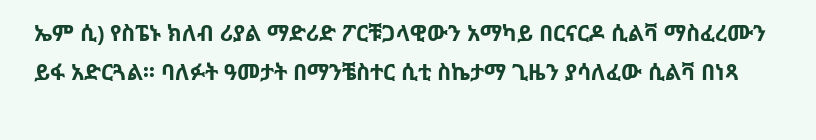ኤም ሲ) የስፔኑ ክለብ ሪያል ማድሪድ ፖርቹጋላዊውን አማካይ በርናርዶ ሲልቫ ማስፈረሙን ይፋ አድርጓል፡፡ ባለፉት ዓመታት በማንቼስተር ሲቲ ስኬታማ ጊዜን ያሳለፈው ሲልቫ በነጻ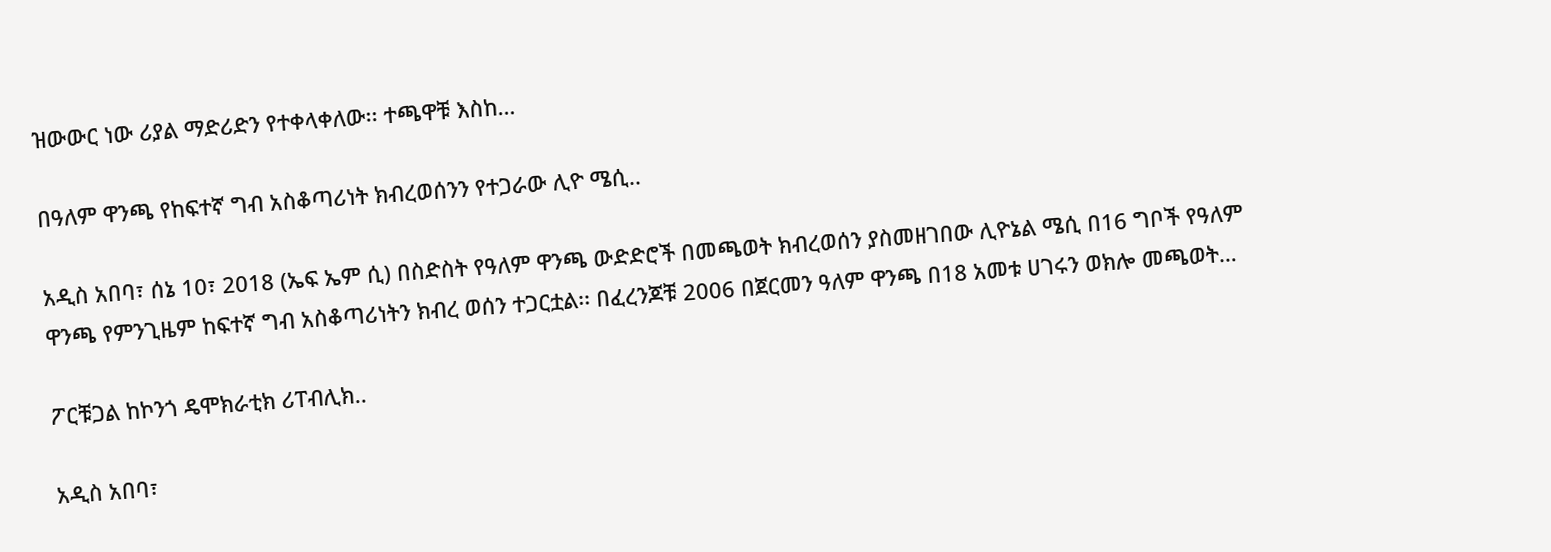ዝውውር ነው ሪያል ማድሪድን የተቀላቀለው፡፡ ተጫዋቹ እስከ…

በዓለም ዋንጫ የከፍተኛ ግብ አስቆጣሪነት ክብረወሰንን የተጋራው ሊዮ ሜሲ..

አዲስ አበባ፣ ሰኔ 10፣ 2018 (ኤፍ ኤም ሲ) በስድስት የዓለም ዋንጫ ውድድሮች በመጫወት ክብረወሰን ያስመዘገበው ሊዮኔል ሜሲ በ16 ግቦች የዓለም ዋንጫ የምንጊዜም ከፍተኛ ግብ አስቆጣሪነትን ክብረ ወሰን ተጋርቷል፡፡ በፈረንጆቹ 2006 በጀርመን ዓለም ዋንጫ በ18 አመቱ ሀገሩን ወክሎ መጫወት…

ፖርቹጋል ከኮንጎ ዴሞክራቲክ ሪፐብሊክ..

አዲስ አበባ፣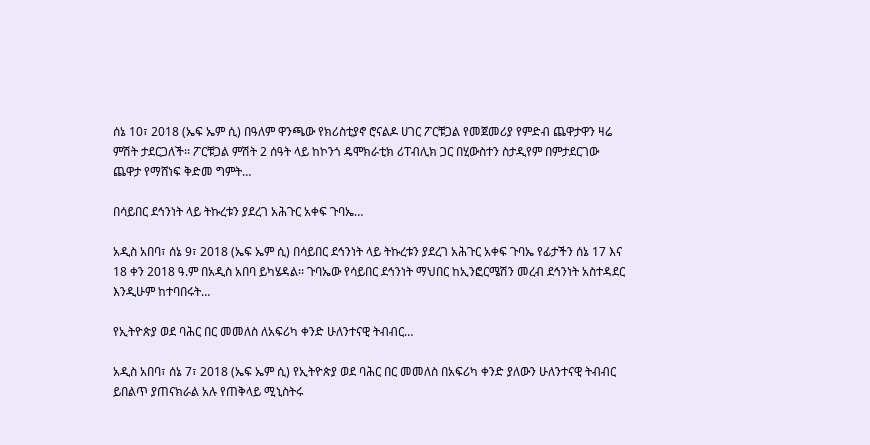ሰኔ 10፣ 2018 (ኤፍ ኤም ሲ) በዓለም ዋንጫው የክሪስቲያኖ ሮናልዶ ሀገር ፖርቹጋል የመጀመሪያ የምድብ ጨዋታዋን ዛሬ ምሽት ታደርጋለች፡፡ ፖርቹጋል ምሽት 2 ሰዓት ላይ ከኮንጎ ዴሞክራቲክ ሪፐብሊክ ጋር በሂውስተን ስታዲየም በምታደርገው ጨዋታ የማሸነፍ ቅድመ ግምት…

በሳይበር ደኅንነት ላይ ትኩረቱን ያደረገ አሕጉር አቀፍ ጉባኤ…

አዲስ አበባ፣ ሰኔ 9፣ 2018 (ኤፍ ኤም ሲ) በሳይበር ደኅንነት ላይ ትኩረቱን ያደረገ አሕጉር አቀፍ ጉባኤ የፊታችን ሰኔ 17 እና 18 ቀን 2018 ዓ.ም በአዲስ አበባ ይካሄዳል፡፡ ጉባኤው የሳይበር ደኅንነት ማህበር ከኢንፎርሜሽን መረብ ደኅንነት አስተዳደር እንዲሁም ከተባበሩት…

የኢትዮጵያ ወደ ባሕር በር መመለስ ለአፍሪካ ቀንድ ሁለንተናዊ ትብብር…

አዲስ አበባ፣ ሰኔ 7፣ 2018 (ኤፍ ኤም ሲ) የኢትዮጵያ ወደ ባሕር በር መመለስ በአፍሪካ ቀንድ ያለውን ሁለንተናዊ ትብብር ይበልጥ ያጠናክራል አሉ የጠቅላይ ሚኒስትሩ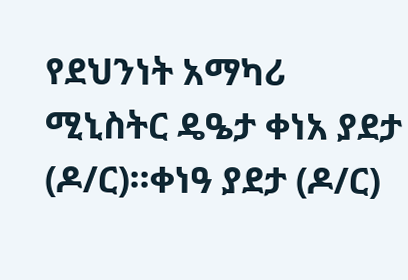የደህንነት አማካሪ ሚኒስትር ዴዔታ ቀነአ ያደታ (ዶ/ር)፡፡ቀነዓ ያደታ (ዶ/ር)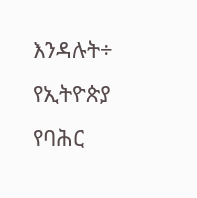እንዳሉት÷ የኢትዮጵያ የባሕር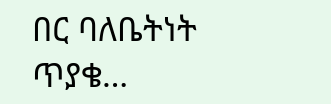በር ባለቤትነት ጥያቄ…